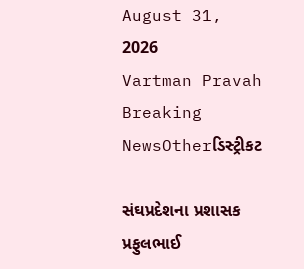August 31, 2026
Vartman Pravah
Breaking NewsOtherડિસ્ટ્રીકટ

સંઘપ્રદેશના પ્રશાસક પ્રફુલભાઈ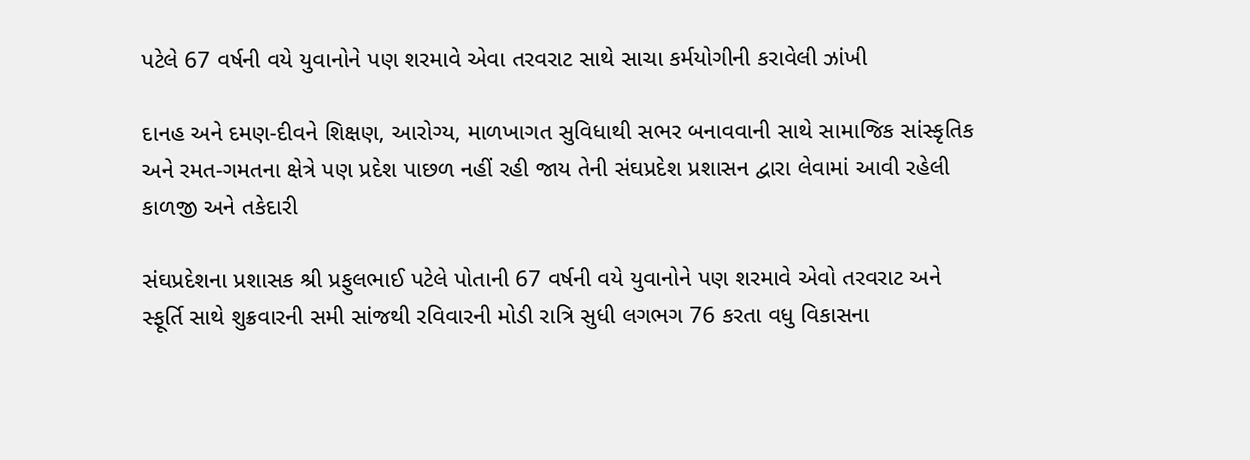પટેલે 67 વર્ષની વયે યુવાનોને પણ શરમાવે એવા તરવરાટ સાથે સાચા કર્મયોગીની કરાવેલી ઝાંખી

દાનહ અને દમણ-દીવને શિક્ષણ, આરોગ્‍ય, માળખાગત સુવિધાથી સભર બનાવવાની સાથે સામાજિક સાંસ્‍કૃતિક અને રમત-ગમતના ક્ષેત્રે પણ પ્રદેશ પાછળ નહીં રહી જાય તેની સંઘપ્રદેશ પ્રશાસન દ્વારા લેવામાં આવી રહેલી કાળજી અને તકેદારી

સંઘપ્રદેશના પ્રશાસક શ્રી પ્રફુલભાઈ પટેલે પોતાની 67 વર્ષની વયે યુવાનોને પણ શરમાવે એવો તરવરાટ અને સ્‍ફૂર્તિ સાથે શુક્રવારની સમી સાંજથી રવિવારની મોડી રાત્રિ સુધી લગભગ 76 કરતા વધુ વિકાસના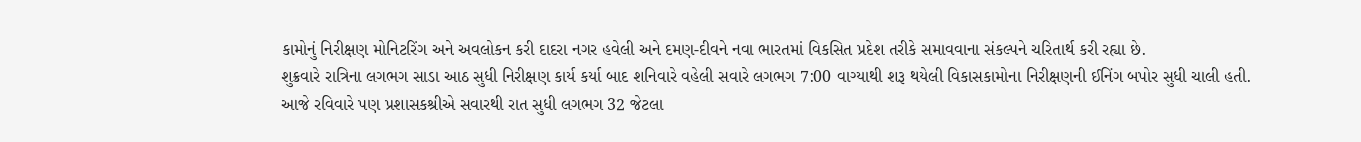કામોનું નિરીક્ષણ મોનિટરિંગ અને અવલોકન કરી દાદરા નગર હવેલી અને દમણ-દીવને નવા ભારતમાં વિકસિત પ્રદેશ તરીકે સમાવવાના સંકલ્‍પને ચરિતાર્થ કરી રહ્યા છે.
શુક્રવારે રાત્રિના લગભગ સાડા આઠ સુધી નિરીક્ષણ કાર્ય કર્યા બાદ શનિવારે વહેલી સવારે લગભગ 7:00 વાગ્‍યાથી શરૂ થયેલી વિકાસકામોના નિરીક્ષણની ઈનિંગ બપોર સુધી ચાલી હતી.
આજે રવિવારે પણ પ્રશાસકશ્રીએ સવારથી રાત સુધી લગભગ 32 જેટલા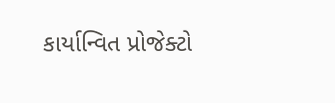કાર્યાન્‍વિત પ્રોજેક્‍ટો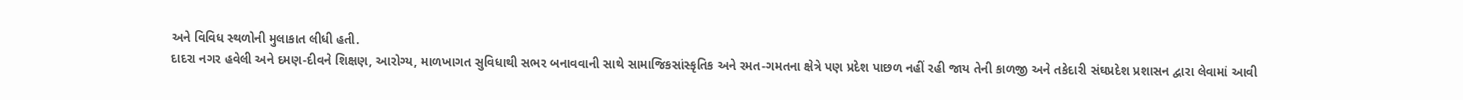અને વિવિધ સ્‍થળોની મુલાકાત લીધી હતી.
દાદરા નગર હવેલી અને દમણ-દીવને શિક્ષણ, આરોગ્‍ય, માળખાગત સુવિધાથી સભર બનાવવાની સાથે સામાજિકસાંસ્‍કૃતિક અને રમત-ગમતના ક્ષેત્રે પણ પ્રદેશ પાછળ નહીં રહી જાય તેની કાળજી અને તકેદારી સંઘપ્રદેશ પ્રશાસન દ્વારા લેવામાં આવી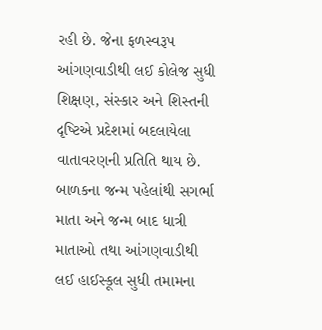રહી છે. જેના ફળસ્‍વરૂપ આંગણવાડીથી લઈ કોલેજ સુધી શિક્ષણ, સંસ્‍કાર અને શિસ્‍તની દૃષ્‍ટિએ પ્રદેશમાં બદલાયેલા વાતાવરણની પ્રતિતિ થાય છે. બાળકના જન્‍મ પહેલાંથી સગર્ભા માતા અને જન્‍મ બાદ ધાત્રી માતાઓ તથા આંગણવાડીથી લઈ હાઈસ્‍કૂલ સુધી તમામના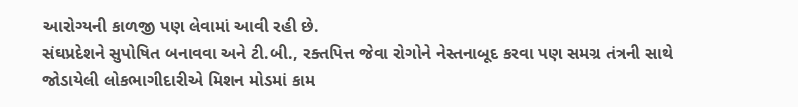આરોગ્‍યની કાળજી પણ લેવામાં આવી રહી છે.
સંઘપ્રદેશને સુપોષિત બનાવવા અને ટી.બી., રક્‍તપિત્ત જેવા રોગોને નેસ્‍તનાબૂદ કરવા પણ સમગ્ર તંત્રની સાથે જોડાયેલી લોકભાગીદારીએ મિશન મોડમાં કામ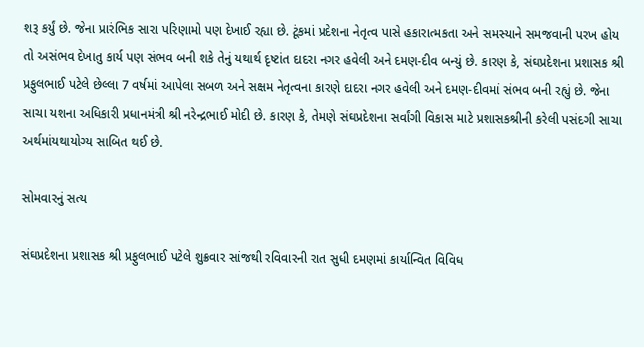શરૂ કર્યું છે. જેના પ્રારંભિક સારા પરિણામો પણ દેખાઈ રહ્યા છે. ટૂંકમાં પ્રદેશના નેતૃત્‍વ પાસે હકારાત્‍મકતા અને સમસ્‍યાને સમજવાની પરખ હોય તો અસંભવ દેખાતુ કાર્ય પણ સંભવ બની શકે તેનું યથાર્થ દૃષ્‍ટાંત દાદરા નગર હવેલી અને દમણ-દીવ બન્‍યું છે. કારણ કે, સંઘપ્રદેશના પ્રશાસક શ્રી પ્રફુલભાઈ પટેલે છેલ્લા 7 વર્ષમાં આપેલા સબળ અને સક્ષમ નેતૃત્‍વના કારણે દાદરા નગર હવેલી અને દમણ-દીવમાં સંભવ બની રહ્યું છે. જેના સાચા યશના અધિકારી પ્રધાનમંત્રી શ્રી નરેન્‍દ્રભાઈ મોદી છે. કારણ કે, તેમણે સંઘપ્રદેશના સર્વાંગી વિકાસ માટે પ્રશાસકશ્રીની કરેલી પસંદગી સાચા અર્થમાંયથાયોગ્‍ય સાબિત થઈ છે.

સોમવારનું સત્‍ય

સંઘપ્રદેશના પ્રશાસક શ્રી પ્રફુલભાઈ પટેલે શુક્રવાર સાંજથી રવિવારની રાત સુધી દમણમાં કાર્યાન્‍વિત વિવિધ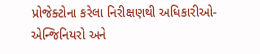પ્રોજેક્‍ટોના કરેલા નિરીક્ષણથી અધિકારીઓ-એન્‍જિનિયરો અને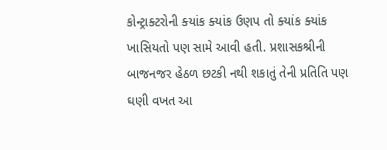કોન્‍ટ્રાક્‍ટરોની ક્‍યાંક ક્‍યાંક ઉણપ તો ક્‍યાંક ક્‍યાંક ખાસિયતો પણ સામે આવી હતી. પ્રશાસકશ્રીની બાજનજર હેઠળ છટકી નથી શકાતું તેની પ્રતિતિ પણ ઘણી વખત આ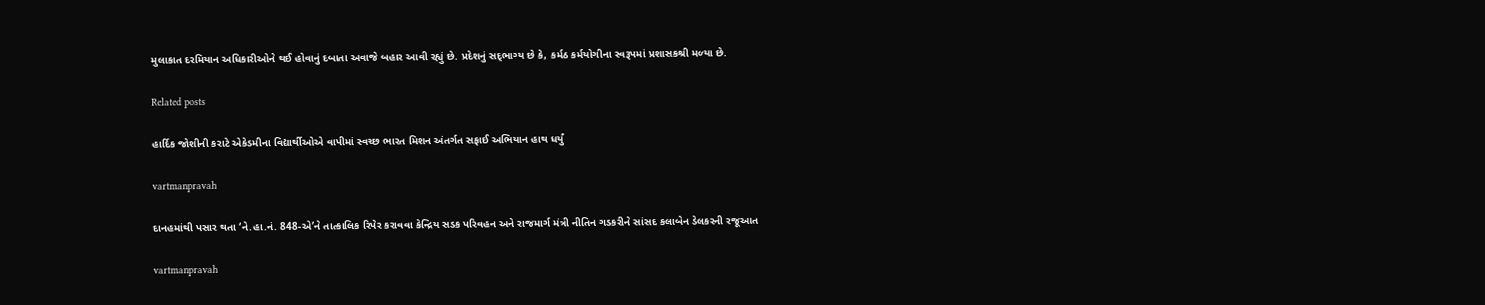મુલાકાત દરમિયાન અધિકારીઓને થઈ હોવાનું દબાતા અવાજે બહાર આવી રહ્યું છે. પ્રદેશનું સદ્‌ભાગ્‍ય છે કે, કર્મઠ કર્મયોગીના સ્‍વરૂપમાં પ્રશાસકશ્રી મળ્‍યા છે.

Related posts

હાર્દિક જોશીની કરાટે એકેડમીના વિદ્યાર્થીઓએ વાપીમાં સ્‍વચ્‍છ ભારત મિશન અંતર્ગત સફાઈ અભિયાન હાથ ધર્યું

vartmanpravah

દાનહમાંથી પસાર થતા ‘ને.હા.નં. 848-એ’ને તાત્‍કાલિક રિપેર કરાવવા કેન્‍દ્રિય સડક પરિવહન અને રાજમાર્ગ મંત્રી નીતિન ગડકરીને સાંસદ કલાબેન ડેલકરની રજૂઆત

vartmanpravah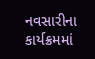નવસારીના કાર્યક્રમમાં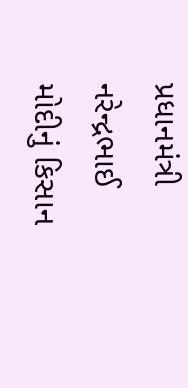પ્રધાનમંત્રી નરેન્‍દ્રભાઈ મોદીનું કિસાન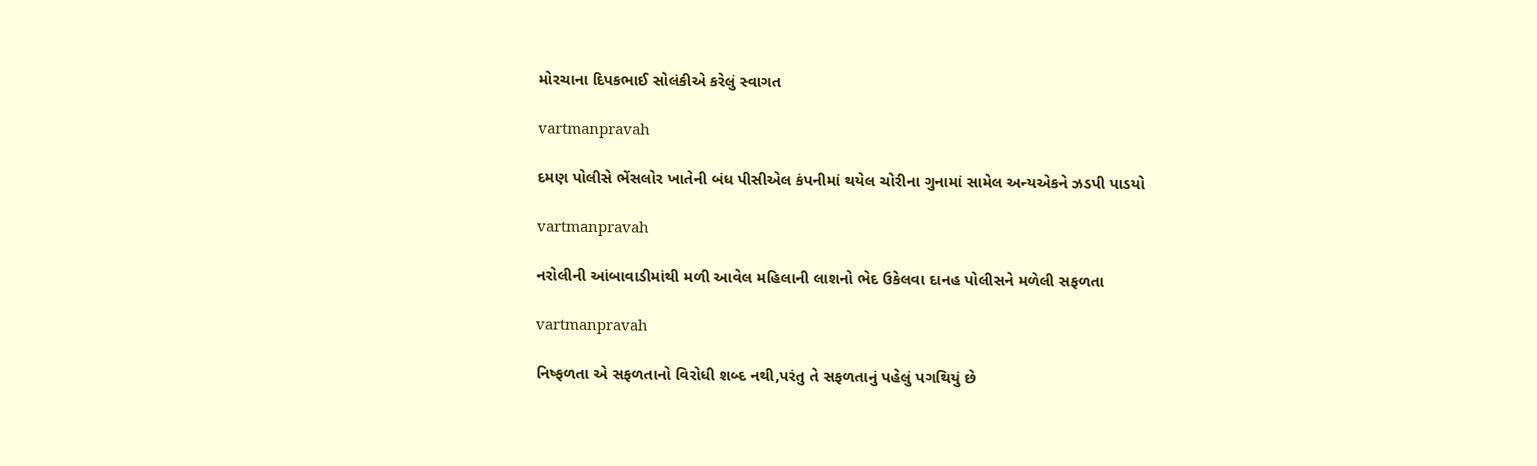મોરચાના દિપકભાઈ સોલંકીએ કરેલું સ્‍વાગત

vartmanpravah

દમણ પોલીસે ભેંસલોર ખાતેની બંધ પીસીએલ કંપનીમાં થયેલ ચોરીના ગુનામાં સામેલ અન્‍યએકને ઝડપી પાડયો

vartmanpravah

નરોલીની આંબાવાડીમાંથી મળી આવેલ મહિલાની લાશનો ભેદ ઉકેલવા દાનહ પોલીસને મળેલી સફળતા

vartmanpravah

નિષ્‍ફળતા એ સફળતાનો વિરોધી શબ્‍દ નથી,પરંતુ તે સફળતાનું પહેલું પગથિયું છે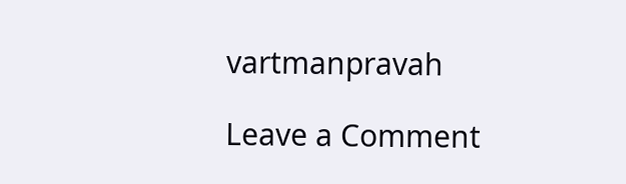vartmanpravah

Leave a Comment